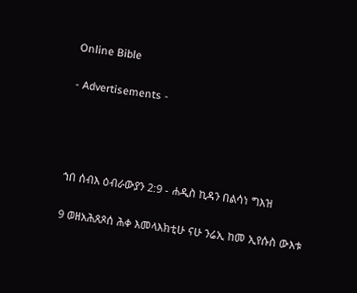Online Bible

- Advertisements -




ኀበ ሰብእ ዕብራውያን 2:9 - ሐዲስ ኪዳን በልሳነ ግእዝ

9 ወዘአሕጸጾሰ ሕቀ እመላእክቲሁ ናሁ ንሬኢ ከመ ኢየሱስ ውእቱ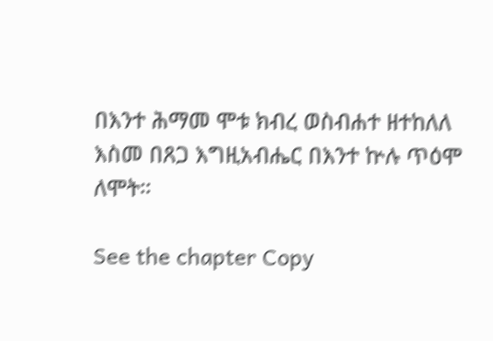በእንተ ሕማመ ሞቱ ክብረ ወስብሐተ ዘተከለለ እስመ በጸጋ እግዚአብሔር በእንተ ኵሉ ጥዕሞ ለሞት።

See the chapter Copy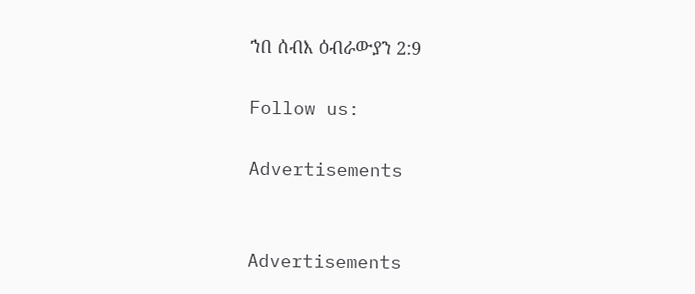ኀበ ሰብእ ዕብራውያን 2:9

Follow us:

Advertisements


Advertisements